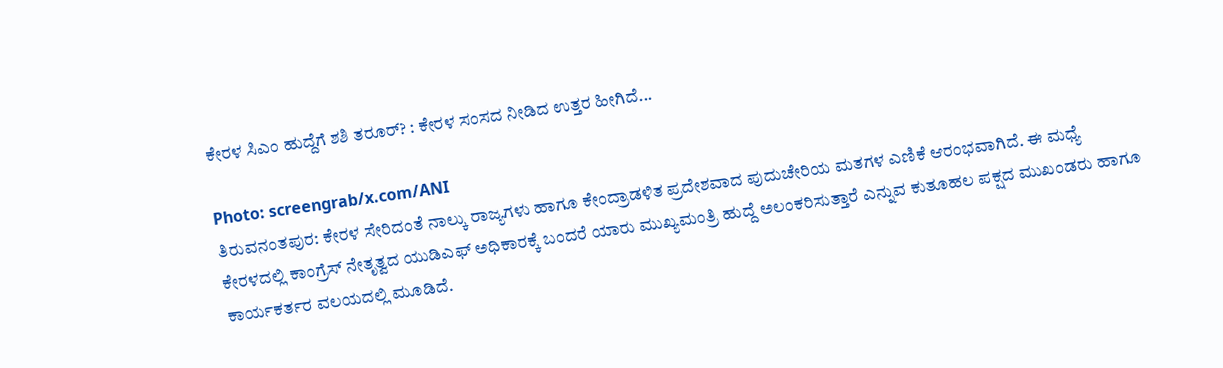ಕೇರಳ ಸಿಎಂ ಹುದ್ದೆಗೆ ಶಶಿ ತರೂರ್? : ಕೇರಳ ಸಂಸದ ನೀಡಿದ ಉತ್ತರ ಹೀಗಿದೆ...

Photo: screengrab/x.com/ANI
ತಿರುವನಂತಪುರ: ಕೇರಳ ಸೇರಿದಂತೆ ನಾಲ್ಕು ರಾಜ್ಯಗಳು ಹಾಗೂ ಕೇಂದ್ರಾಡಳಿತ ಪ್ರದೇಶವಾದ ಪುದುಚೇರಿಯ ಮತಗಳ ಎಣಿಕೆ ಆರಂಭವಾಗಿದೆ. ಈ ಮಧ್ಯೆ ಕೇರಳದಲ್ಲಿ ಕಾಂಗ್ರೆಸ್ ನೇತೃತ್ವದ ಯುಡಿಎಫ್ ಅಧಿಕಾರಕ್ಕೆ ಬಂದರೆ ಯಾರು ಮುಖ್ಯಮಂತ್ರಿ ಹುದ್ದೆ ಅಲಂಕರಿಸುತ್ತಾರೆ ಎನ್ನುವ ಕುತೂಹಲ ಪಕ್ಷದ ಮುಖಂಡರು ಹಾಗೂ ಕಾರ್ಯಕರ್ತರ ವಲಯದಲ್ಲಿ ಮೂಡಿದೆ.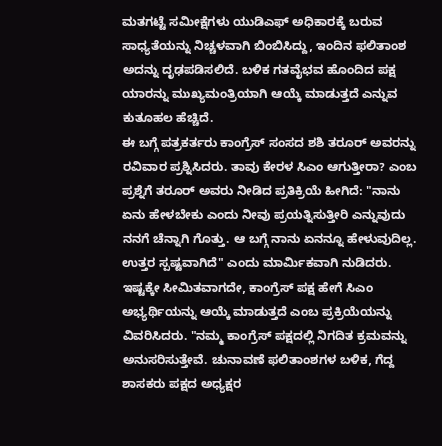ಮತಗಟ್ಟೆ ಸಮೀಕ್ಷೆಗಳು ಯುಡಿಎಫ್ ಅಧಿಕಾರಕ್ಕೆ ಬರುವ ಸಾಧ್ಯತೆಯನ್ನು ನಿಚ್ಚಳವಾಗಿ ಬಿಂಬಿಸಿದ್ದು, ಇಂದಿನ ಫಲಿತಾಂಶ ಅದನ್ನು ದೃಢಪಡಿಸಲಿದೆ. ಬಳಿಕ ಗತವೈಭವ ಹೊಂದಿದ ಪಕ್ಷ ಯಾರನ್ನು ಮುಖ್ಯಮಂತ್ರಿಯಾಗಿ ಆಯ್ಕೆ ಮಾಡುತ್ತದೆ ಎನ್ನುವ ಕುತೂಹಲ ಹೆಚ್ಚಿದೆ.
ಈ ಬಗ್ಗೆ ಪತ್ರಕರ್ತರು ಕಾಂಗ್ರೆಸ್ ಸಂಸದ ಶಶಿ ತರೂರ್ ಅವರನ್ನು ರವಿವಾರ ಪ್ರಶ್ನಿಸಿದರು. ತಾವು ಕೇರಳ ಸಿಎಂ ಆಗುತ್ತೀರಾ? ಎಂಬ ಪ್ರಶ್ನೆಗೆ ತರೂರ್ ಅವರು ನೀಡಿದ ಪ್ರತಿಕ್ರಿಯೆ ಹೀಗಿದೆ: "ನಾನು ಏನು ಹೇಳಬೇಕು ಎಂದು ನೀವು ಪ್ರಯತ್ನಿಸುತ್ತೀರಿ ಎನ್ನುವುದು ನನಗೆ ಚೆನ್ನಾಗಿ ಗೊತ್ತು. ಆ ಬಗ್ಗೆ ನಾನು ಏನನ್ನೂ ಹೇಳುವುದಿಲ್ಲ. ಉತ್ತರ ಸ್ಪಷ್ಟವಾಗಿದೆ" ಎಂದು ಮಾರ್ಮಿಕವಾಗಿ ನುಡಿದರು.
ಇಷ್ಟಕ್ಕೇ ಸೀಮಿತವಾಗದೇ, ಕಾಂಗ್ರೆಸ್ ಪಕ್ಷ ಹೇಗೆ ಸಿಎಂ ಅಭ್ಯರ್ಥಿಯನ್ನು ಆಯ್ಕೆ ಮಾಡುತ್ತದೆ ಎಂಬ ಪ್ರಕ್ರಿಯೆಯನ್ನು ವಿವರಿಸಿದರು. "ನಮ್ಮ ಕಾಂಗ್ರೆಸ್ ಪಕ್ಷದಲ್ಲಿ ನಿಗದಿತ ಕ್ರಮವನ್ನು ಅನುಸರಿಸುತ್ತೇವೆ. ಚುನಾವಣೆ ಫಲಿತಾಂಶಗಳ ಬಳಿಕ, ಗೆದ್ದ ಶಾಸಕರು ಪಕ್ಷದ ಅಧ್ಯಕ್ಷರ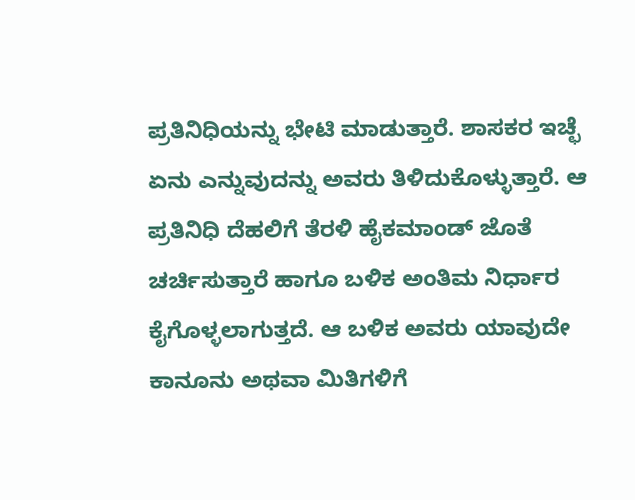ಪ್ರತಿನಿಧಿಯನ್ನು ಭೇಟಿ ಮಾಡುತ್ತಾರೆ. ಶಾಸಕರ ಇಚ್ಛೆ ಏನು ಎನ್ನುವುದನ್ನು ಅವರು ತಿಳಿದುಕೊಳ್ಳುತ್ತಾರೆ. ಆ ಪ್ರತಿನಿಧಿ ದೆಹಲಿಗೆ ತೆರಳಿ ಹೈಕಮಾಂಡ್ ಜೊತೆ ಚರ್ಚಿಸುತ್ತಾರೆ ಹಾಗೂ ಬಳಿಕ ಅಂತಿಮ ನಿರ್ಧಾರ ಕೈಗೊಳ್ಳಲಾಗುತ್ತದೆ. ಆ ಬಳಿಕ ಅವರು ಯಾವುದೇ ಕಾನೂನು ಅಥವಾ ಮಿತಿಗಳಿಗೆ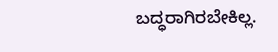ಬದ್ಧರಾಗಿರಬೇಕಿಲ್ಲ.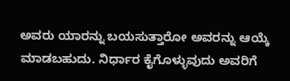ಅವರು ಯಾರನ್ನು ಬಯಸುತ್ತಾರೋ ಅವರನ್ನು ಆಯ್ಕೆ ಮಾಡಬಹುದು. ನಿರ್ಧಾರ ಕೈಗೊಳ್ಳುವುದು ಅವರಿಗೆ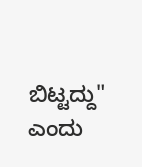ಬಿಟ್ಟದ್ದು" ಎಂದು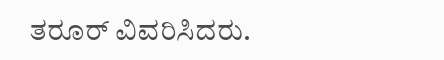ತರೂರ್ ವಿವರಿಸಿದರು.